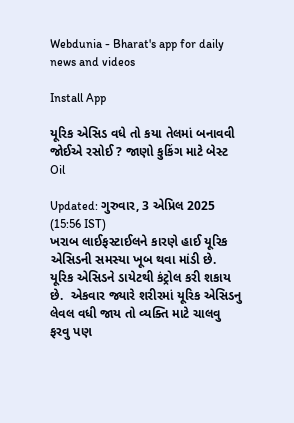Webdunia - Bharat's app for daily news and videos

Install App

યૂરિક એસિડ વધે તો કયા તેલમાં બનાવવી જોઈએ રસોઈ ? જાણો કુકિંગ માટે બેસ્ટ Oil

Updated: ગુરુવાર, 3 એપ્રિલ 2025 (15:56 IST)
ખરાબ લાઈફસ્ટાઈલને કારણે હાઈ યૂરિક એસિડની સમસ્યા ખૂબ થવા માંડી છે. યૂરિક એસિડને ડાયેટથી કંટ્રોલ કરી શકાય છે.  એકવાર જ્યારે શરીરમાં યૂરિક એસિડનુ લેવલ વધી જાય તો વ્યક્તિ માટે ચાલવુ ફરવુ પણ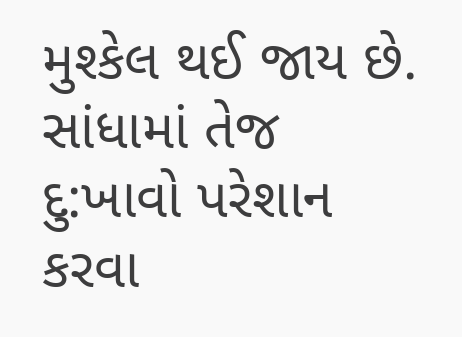મુશ્કેલ થઈ જાય છે. સાંધામાં તેજ દુ:ખાવો પરેશાન કરવા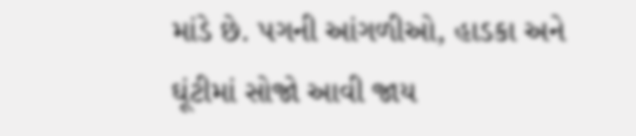માંડે છે. પગની આંગળીઓ, હાડકા અને ઘૂંટીમાં સોજો આવી જાય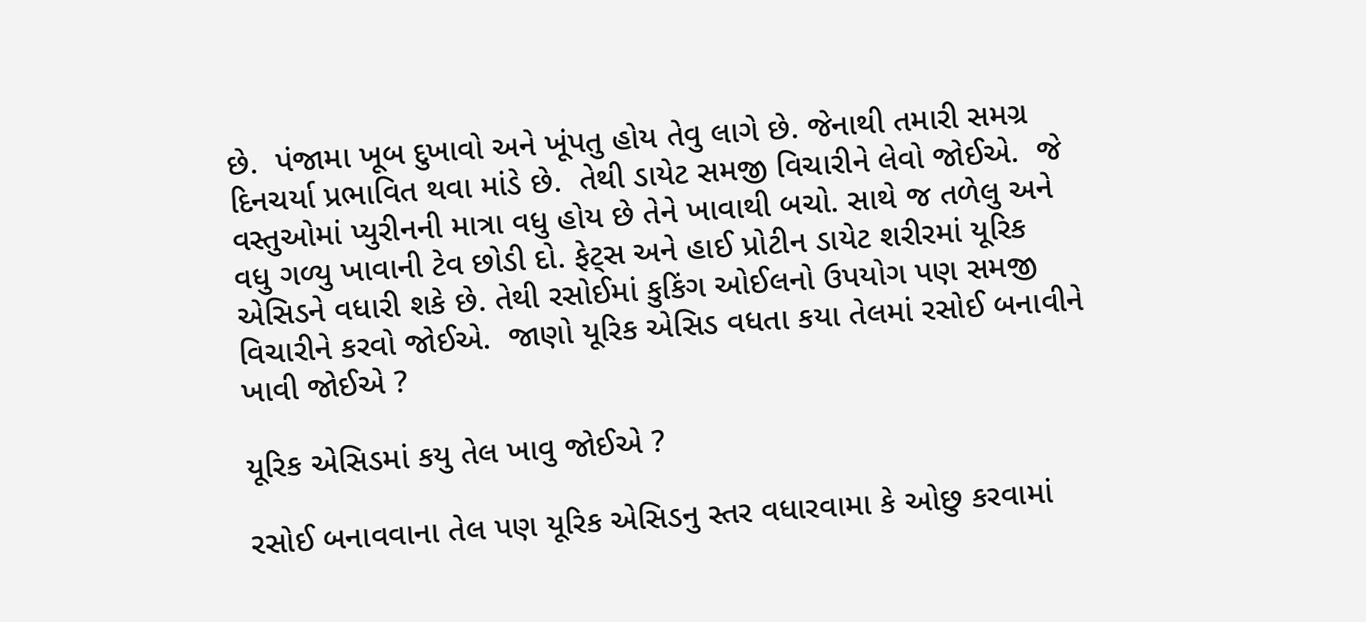છે.  પંજામા ખૂબ દુખાવો અને ખૂંપતુ હોય તેવુ લાગે છે. જેનાથી તમારી સમગ્ર દિનચર્યા પ્રભાવિત થવા માંડે છે.  તેથી ડાયેટ સમજી વિચારીને લેવો જોઈએ.  જે વસ્તુઓમાં પ્યુરીનની માત્રા વધુ હોય છે તેને ખાવાથી બચો. સાથે જ તળેલુ અને વધુ ગળ્યુ ખાવાની ટેવ છોડી દો. ફેટ્સ અને હાઈ પ્રોટીન ડાયેટ શરીરમાં યૂરિક એસિડને વધારી શકે છે. તેથી રસોઈમાં કુકિંગ ઓઈલનો ઉપયોગ પણ સમજી વિચારીને કરવો જોઈએ.  જાણો યૂરિક એસિડ વધતા કયા તેલમાં રસોઈ બનાવીને ખાવી જોઈએ ?

યૂરિક એસિડમાં કયુ તેલ ખાવુ જોઈએ ?

રસોઈ બનાવવાના તેલ પણ યૂરિક એસિડનુ સ્તર વધારવામા કે ઓછુ કરવામાં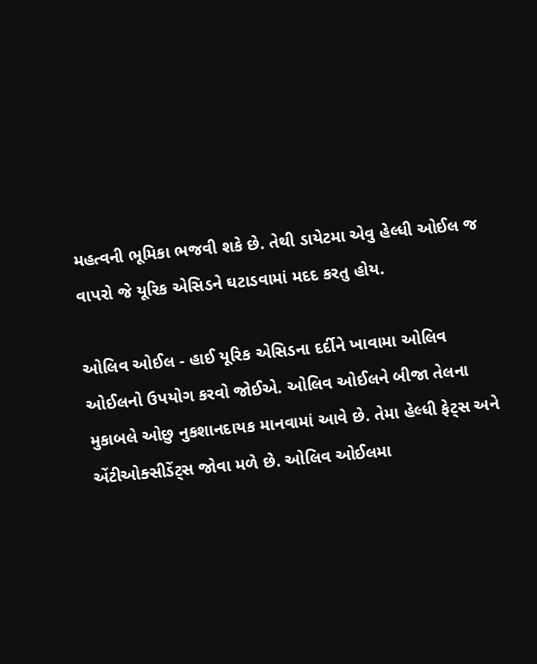મહત્વની ભૂમિકા ભજવી શકે છે. તેથી ડાયેટમા એવુ હેલ્ધી ઓઈલ જ વાપરો જે યૂરિક એસિડને ઘટાડવામાં મદદ કરતુ હોય.

ઓલિવ ઓઈલ - હાઈ યૂરિક એસિડના દર્દીને ખાવામા ઓલિવ ઓઈલનો ઉપયોગ કરવો જોઈએ. ઓલિવ ઓઈલને બીજા તેલના મુકાબલે ઓછુ નુકશાનદાયક માનવામાં આવે છે. તેમા હેલ્ધી ફેટ્સ અને એંટીઓક્સીડેંટ્સ જોવા મળે છે. ઓલિવ ઓઈલમા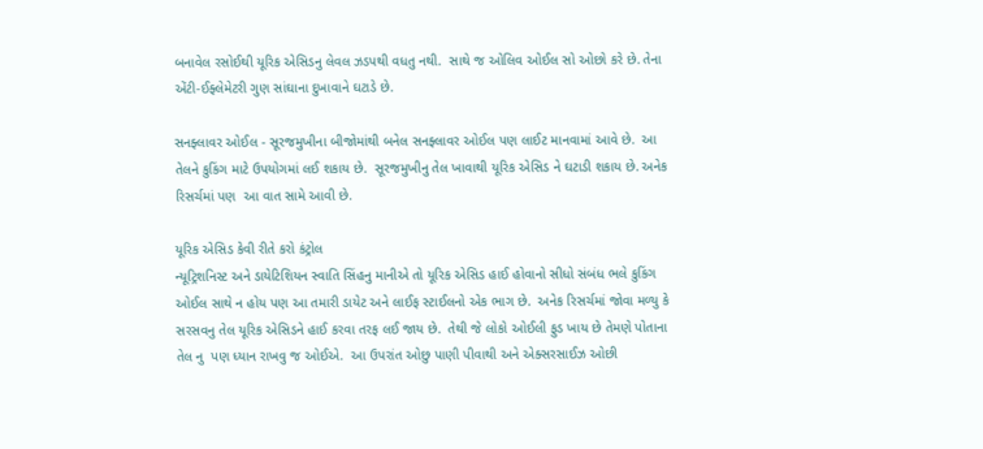બનાવેલ રસોઈથી યૂરિક એસિડનુ લેવલ ઝડપથી વધતુ નથી.  સાથે જ ઓલિવ ઓઈલ સો ઓછો કરે છે. તેના એંટી-ઈફ્લેમેટરી ગુણ સાંઘાના દુખાવાને ઘટાડે છે.

સનફ્લાવર ઓઈલ - સૂરજમુખીના બીજોમાંથી બનેલ સનફ્લાવર ઓઈલ પણ લાઈટ માનવામાં આવે છે.  આ તેલને કુકિંગ માટે ઉપયોગમાં લઈ શકાય છે.  સૂરજમુખીનુ તેલ ખાવાથી યૂરિક એસિડ ને ઘટાડી શકાય છે. અનેક રિસર્ચમાં પણ  આ વાત સામે આવી છે.

યૂરિક એસિડ કેવી રીતે કરો કંટ્રોલ
ન્યૂટ્રિશનિસ્ટ અને ડાયેટિશિયન સ્વાતિ સિંહનુ માનીએ તો યૂરિક એસિડ હાઈ હોવાનો સીધો સંબંધ ભલે કુકિંગ ઓઈલ સાથે ન હોય પણ આ તમારી ડાયેટ અને લાઈફ સ્ટાઈલનો એક ભાગ છે.  અનેક રિસર્ચમાં જોવા મળ્યુ કે સરસવનુ તેલ યૂરિક એસિડને હાઈ કરવા તરફ લઈ જાય છે.  તેથી જે લોકો ઓઈલી ફુડ ખાય છે તેમણે પોતાના તેલ નુ  પણ ધ્યાન રાખવુ જ ઓઈએ.  આ ઉપરાંત ઓછુ પાણી પીવાથી અને એક્સરસાઈઝ ઓછી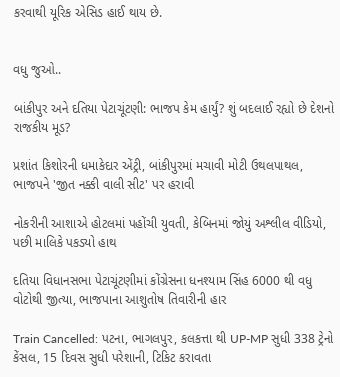કરવાથી યૂરિક એસિડ હાઈ થાય છે.


વધુ જુઓ..

બાંકીપુર અને દતિયા પેટાચૂંટણી: ભાજપ કેમ હાર્યું? શું બદલાઈ રહ્યો છે દેશનો રાજકીય મૂડ?

પ્રશાંત કિશોરની ધમાકેદાર એંટ્રી, બાંકીપુરમાં મચાવી મોટી ઉથલપાથલ, ભાજપને 'જીત નક્કી વાલી સીટ' પર હરાવી

નોકરીની આશાએ હોટલમાં પહોંચી યુવતી, કેબિનમાં જોયું અશ્લીલ વીડિયો, પછી માલિકે પકડ્યો હાથ

દતિયા વિધાનસભા પેટાચૂંટણીમાં કોંગ્રેસના ધનશ્યામ સિંહ 6000 થી વધુ વોટોથી જીત્યા, ભાજપાના આશુતોષ તિવારીની હાર

Train Cancelled: પટના, ભાગલપુર, કલકત્તા થી UP-MP સુધી 338 ટ્રેનો કેંસલ, 15 દિવસ સુધી પરેશાની, ટિકિટ કરાવતા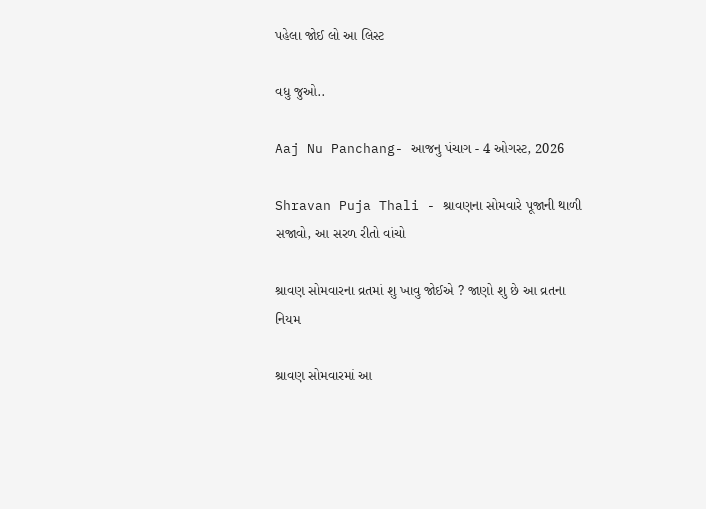પહેલા જોઈ લો આ લિસ્ટ

વધુ જુઓ..

Aaj Nu Panchang- આજનુ પંચાગ - 4 ઓગસ્ટ, 2026

Shravan Puja Thali - શ્રાવણના સોમવારે પૂજાની થાળી સજાવો, આ સરળ રીતો વાંચો

શ્રાવણ સોમવારના વ્રતમાં શુ ખાવુ જોઈએ ? જાણો શુ છે આ વ્રતના નિયમ

શ્રાવણ સોમવારમાં આ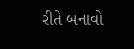રીતે બનાવો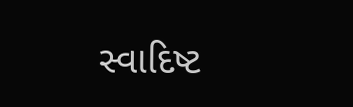સ્વાદિષ્ટ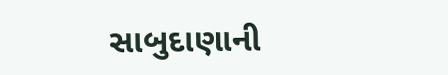સાબુદાણાની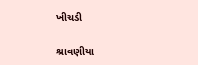ખીચડી

શ્રાવણીયા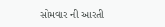સોમવાર ની આરતી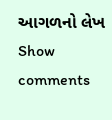આગળનો લેખ
Show comments